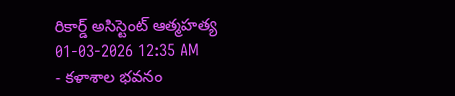రికార్డ్ అసిస్టెంట్ ఆత్మహత్య
01-03-2026 12:35 AM
- కళాశాల భవనం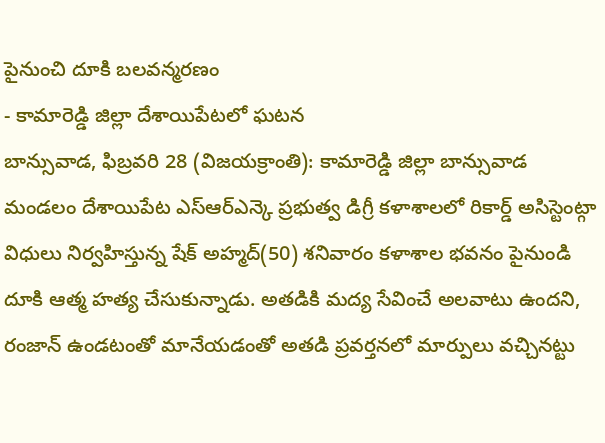పైనుంచి దూకి బలవన్మరణం
- కామారెడ్డి జిల్లా దేశాయిపేటలో ఘటన
బాన్సువాడ, ఫిబ్రవరి 28 (విజయక్రాంతి): కామారెడ్డి జిల్లా బాన్సువాడ మండలం దేశాయిపేట ఎస్ఆర్ఎన్కె ప్రభుత్వ డిగ్రీ కళాశాలలో రికార్డ్ అసిస్టెంట్గా విధులు నిర్వహిస్తున్న షేక్ అహ్మద్(50) శనివారం కళాశాల భవనం పైనుండి దూకి ఆత్మ హత్య చేసుకున్నాడు. అతడికి మద్య సేవించే అలవాటు ఉందని, రంజాన్ ఉండటంతో మానేయడంతో అతడి ప్రవర్తనలో మార్పులు వచ్చినట్టు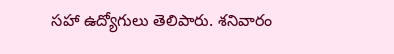సహా ఉద్యోగులు తెలిపారు. శనివారం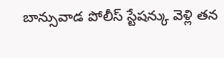బాన్సువాడ పోలీస్ స్టేషన్కు వెళ్లి తన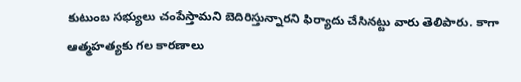కుటుంబ సభ్యులు చంపేస్తామని బెదిరిస్తున్నారని ఫిర్యాదు చేసినట్టు వారు తెలిపారు. కాగా ఆత్మహత్యకు గల కారణాలు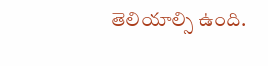తెలియాల్సి ఉంది.